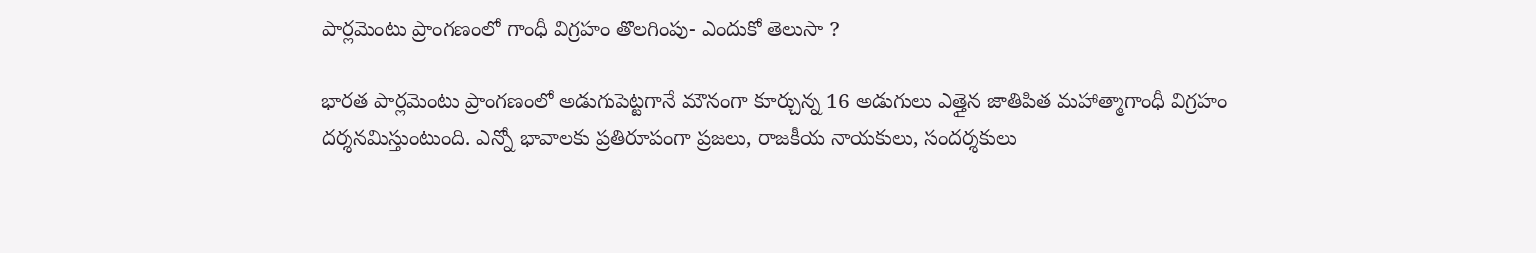పార్లమెంటు ప్రాంగణంలో గాంధీ విగ్రహం తొలగింపు- ఎందుకో తెలుసా ?

భారత పార్లమెంటు ప్రాంగణంలో అడుగుపెట్టగానే మౌనంగా కూర్చున్న 16 అడుగులు ఎత్తైన జాతిపిత మహాత్మాగాంధీ విగ్రహం దర్శనమిస్తుంటుంది. ఎన్నో భావాలకు ప్రతిరూపంగా ప్రజలు, రాజకీయ నాయకులు, సందర్శకులు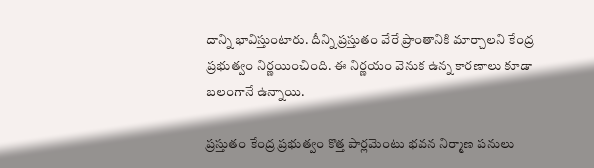దాన్ని భావిస్తుంటారు. దీన్ని ప్రస్తుతం వేరే ప్రాంతానికి మార్చాలని కేంద్ర ప్రభుత్వం నిర్ణయించింది. ఈ నిర్ణయం వెనుక ఉన్న కారణాలు కూడా బలంగానే ఉన్నాయి.

ప్రస్తుతం కేంద్ర ప్రభుత్వం కొత్త పార్లమెంటు భవన నిర్మాణ పనులు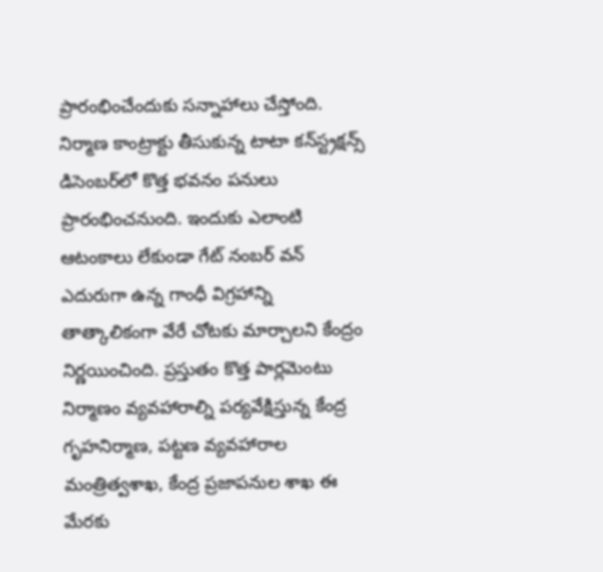ప్రారంభించేందుకు సన్నాహాలు చేస్తోంది. నిర్మాణ కాంట్రాక్టు తీసుకున్న టాటా కన్‌స్ట్రక్షన్స్‌ డిసెంబర్‌లో కొత్త భవనం పనులు ప్రారంభించనుంది. ఇందుకు ఎలాంటి ఆటంకాలు లేకుండా గేట్‌ నంబర్‌ వన్‌ ఎదురుగా ఉన్న గాంధీ విగ్రహాన్ని తాత్కాలికంగా వేరే చోటకు మార్చాలని కేంద్రం నిర్ణయించింది. ప్రస్తుతం కొత్త పార్లమెంటు నిర్మాణం వ్యవహారాల్ని పర్యవేక్షిస్తున్న కేంద్ర గృహనిర్మాణ, పట్టణ వ్యవహారాల మంత్రిత్వశాఖ, కేంద్ర ప్రజాపనుల శాఖ ఈ మేరకు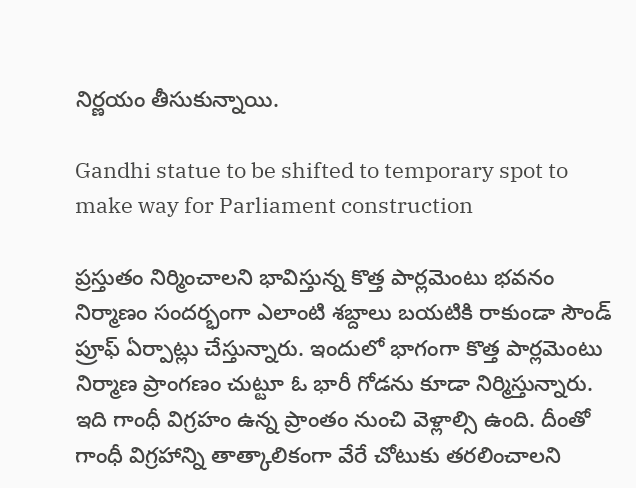నిర్ణయం తీసుకున్నాయి.

Gandhi statue to be shifted to temporary spot to make way for Parliament construction

ప్రస్తుతం నిర్మించాలని భావిస్తున్న కొత్త పార్లమెంటు భవనం నిర్మాణం సందర్భంగా ఎలాంటి శబ్దాలు బయటికి రాకుండా సౌండ్‌ ప్రూఫ్‌ ఏర్పాట్లు చేస్తున్నారు. ఇందులో భాగంగా కొత్త పార్లమెంటు నిర్మాణ ప్రాంగణం చుట్టూ ఓ భారీ గోడను కూడా నిర్మిస్తున్నారు. ఇది గాంధీ విగ్రహం ఉన్న ప్రాంతం నుంచి వెళ్లాల్సి ఉంది. దీంతో గాంధీ విగ్రహాన్ని తాత్కాలికంగా వేరే చోటుకు తరలించాలని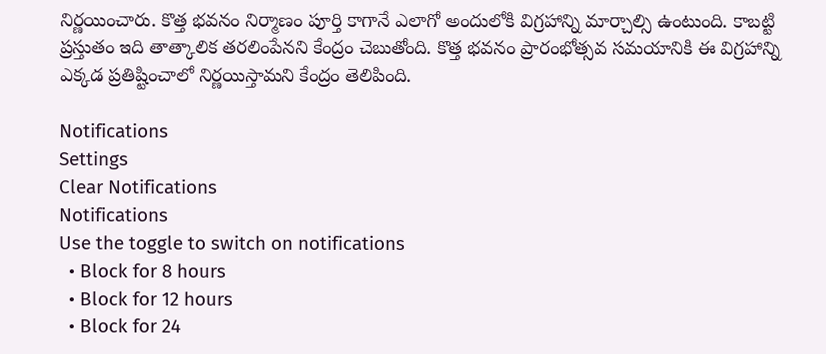నిర్ణయించారు. కొత్త భవనం నిర్మాణం పూర్తి కాగానే ఎలాగో అందులోకి విగ్రహాన్ని మార్చాల్సి ఉంటుంది. కాబట్టి ప్రస్తుతం ఇది తాత్కాలిక తరలింపేనని కేంద్రం చెబుతోంది. కొత్త భవనం ప్రారంభోత్సవ సమయానికి ఈ విగ్రహాన్ని ఎక్కడ ప్రతిష్టించాలో నిర్ణయిస్తామని కేంద్రం తెలిపింది.

Notifications
Settings
Clear Notifications
Notifications
Use the toggle to switch on notifications
  • Block for 8 hours
  • Block for 12 hours
  • Block for 24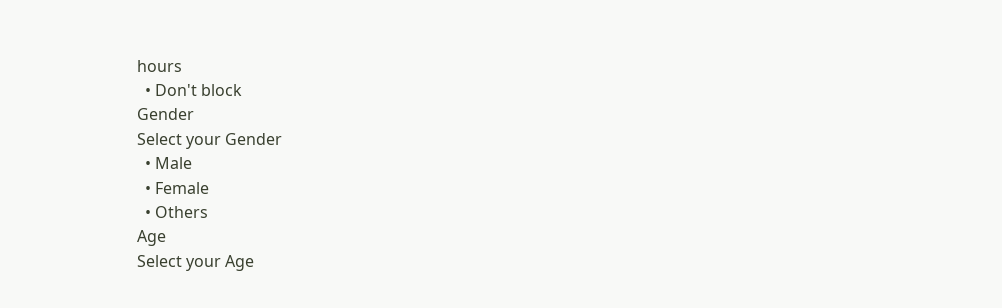hours
  • Don't block
Gender
Select your Gender
  • Male
  • Female
  • Others
Age
Select your Age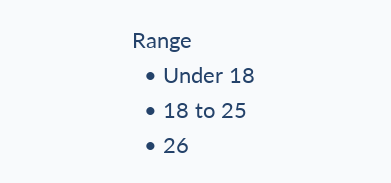Range
  • Under 18
  • 18 to 25
  • 26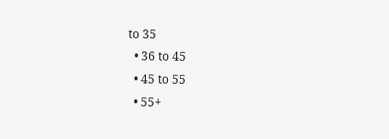to 35
  • 36 to 45
  • 45 to 55
  • 55+